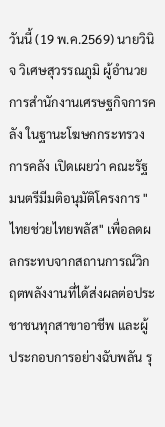วันนี้ (19 พ.ค.2569) นายวินิจ วิเศษสุวรรณภูมิ ผู้อำนวยการสำนักงานเศรษฐกิจการคลัง ในฐานะโฆษกกระทรวงการคลัง เปิดเผยว่า คณะรัฐมนตรีมีมติอนุมัติโครงการ "ไทยช่วยไทยพลัส" เพื่อลดผลกระทบจากสถานการณ์วิกฤตพลังงานที่ได้ส่งผลต่อประชาชนทุกสาขาอาชีพ และผู้ประกอบการอย่างฉับพลัน รุ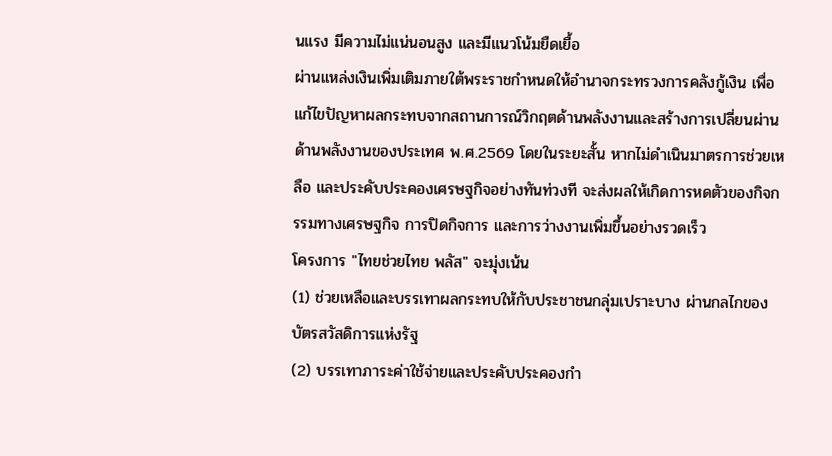นแรง มีความไม่แน่นอนสูง และมีแนวโน้มยืดเยื้อ
ผ่านแหล่งเงินเพิ่มเติมภายใต้พระราชกำหนดให้อำนาจกระทรวงการคลังกู้เงิน เพื่อแก้ไขปัญหาผลกระทบจากสถานการณ์วิกฤตด้านพลังงานและสร้างการเปลี่ยนผ่านด้านพลังงานของประเทศ พ.ศ.2569 โดยในระยะสั้น หากไม่ดำเนินมาตรการช่วยเหลือ และประคับประคองเศรษฐกิจอย่างทันท่วงที จะส่งผลให้เกิดการหดตัวของกิจกรรมทางเศรษฐกิจ การปิดกิจการ และการว่างงานเพิ่มขึ้นอย่างรวดเร็ว
โครงการ "ไทยช่วยไทย พลัส" จะมุ่งเน้น
(1) ช่วยเหลือและบรรเทาผลกระทบให้กับประชาชนกลุ่มเปราะบาง ผ่านกลไกของบัตรสวัสดิการแห่งรัฐ
(2) บรรเทาภาระค่าใช้จ่ายและประคับประคองกำ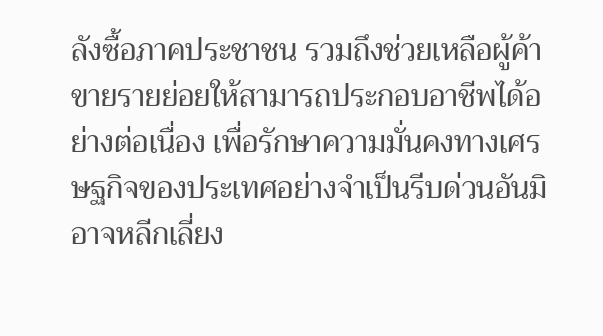ลังซื้อภาคประชาชน รวมถึงช่วยเหลือผู้ค้าขายรายย่อยให้สามารถประกอบอาชีพได้อย่างต่อเนื่อง เพื่อรักษาความมั่นคงทางเศรษฐกิจของประเทศอย่างจำเป็นรีบด่วนอันมิอาจหลีกเลี่ยง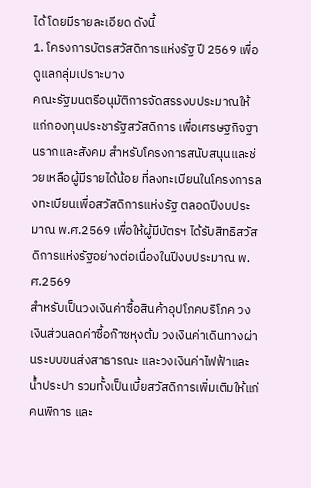ได้ โดยมีรายละเอียด ดังนี้
1. โครงการบัตรสวัสดิการแห่งรัฐ ปี 2569 เพื่อดูแลกลุ่มเปราะบาง
คณะรัฐมนตรีอนุมัติการจัดสรรงบประมาณให้แก่กองทุนประชารัฐสวัสดิการ เพื่อเศรษฐกิจฐานรากและสังคม สำหรับโครงการสนับสนุนและช่วยเหลือผู้มีรายได้น้อย ที่ลงทะเบียนในโครงการลงทะเบียนเพื่อสวัสดิการแห่งรัฐ ตลอดปีงบประมาณ พ.ศ.2569 เพื่อให้ผู้มีบัตรฯ ได้รับสิทธิสวัสดิการแห่งรัฐอย่างต่อเนื่องในปีงบประมาณ พ.ศ.2569
สำหรับเป็นวงเงินค่าซื้อสินค้าอุปโภคบริโภค วงเงินส่วนลดค่าซื้อก๊าซหุงต้ม วงเงินค่าเดินทางผ่านระบบขนส่งสาธารณะ และวงเงินค่าไฟฟ้าและน้ำประปา รวมทั้งเป็นเบี้ยสวัสดิการเพิ่มเติมให้แก่คนพิการ และ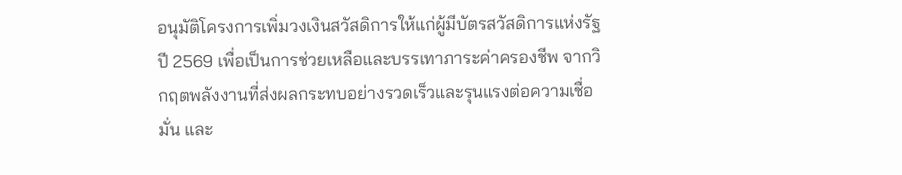อนุมัติโครงการเพิ่มวงเงินสวัสดิการให้แก่ผู้มีบัตรสวัสดิการแห่งรัฐ ปี 2569 เพื่อเป็นการช่วยเหลือและบรรเทาภาระค่าครองชีพ จากวิกฤตพลังงานที่ส่งผลกระทบอย่างรวดเร็วและรุนแรงต่อความเชื่อมั่น และ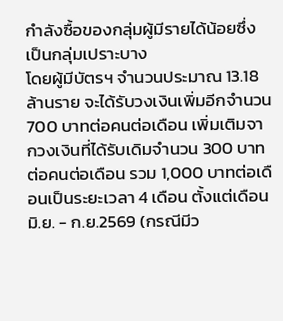กำลังซื้อของกลุ่มผู้มีรายได้น้อยซึ่งเป็นกลุ่มเปราะบาง
โดยผู้มีบัตรฯ จำนวนประมาณ 13.18 ล้านราย จะได้รับวงเงินเพิ่มอีกจำนวน 700 บาทต่อคนต่อเดือน เพิ่มเติมจากวงเงินที่ได้รับเดิมจำนวน 300 บาทต่อคนต่อเดือน รวม 1,000 บาทต่อเดือนเป็นระยะเวลา 4 เดือน ตั้งแต่เดือน มิ.ย. - ก.ย.2569 (กรณีมีว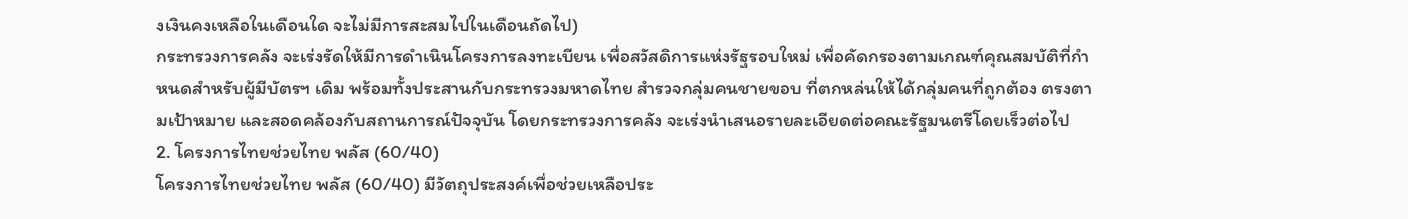งเงินคงเหลือในเดือนใด จะไม่มีการสะสมไปในเดือนถัดไป)
กระทรวงการคลัง จะเร่งรัดให้มีการดำเนินโครงการลงทะเบียน เพื่อสวัสดิการแห่งรัฐรอบใหม่ เพื่อคัดกรองตามเกณฑ์คุณสมบัติที่กำหนดสำหรับผู้มีบัตรฯ เดิม พร้อมทั้งประสานกับกระทรวงมหาดไทย สำรวจกลุ่มคนชายขอบ ที่ตกหล่นให้ได้กลุ่มคนที่ถูกต้อง ตรงตามเป้าหมาย และสอดคล้องกับสถานการณ์ปัจจุบัน โดยกระทรวงการคลัง จะเร่งนำเสนอรายละเอียดต่อคณะรัฐมนตรีโดยเร็วต่อไป
2. โครงการไทยช่วยไทย พลัส (60/40)
โครงการไทยช่วยไทย พลัส (60/40) มีวัตถุประสงค์เพื่อช่วยเหลือประ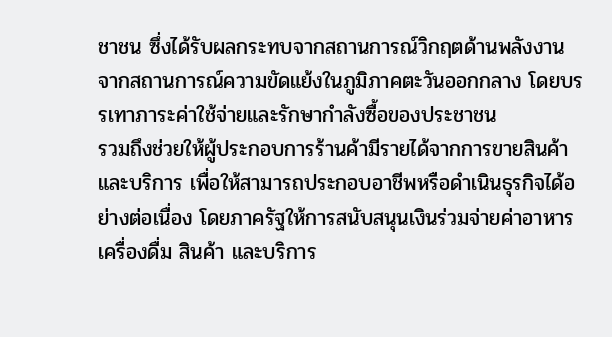ชาชน ซึ่งได้รับผลกระทบจากสถานการณ์วิกฤตด้านพลังงาน จากสถานการณ์ความขัดแย้งในภูมิภาคตะวันออกกลาง โดยบรรเทาภาระค่าใช้จ่ายและรักษากำลังซื้อของประชาชน
รวมถึงช่วยให้ผู้ประกอบการร้านค้ามีรายได้จากการขายสินค้าและบริการ เพื่อให้สามารถประกอบอาชีพหรือดำเนินธุรกิจได้อย่างต่อเนื่อง โดยภาครัฐให้การสนับสนุนเงินร่วมจ่ายค่าอาหาร เครื่องดื่ม สินค้า และบริการ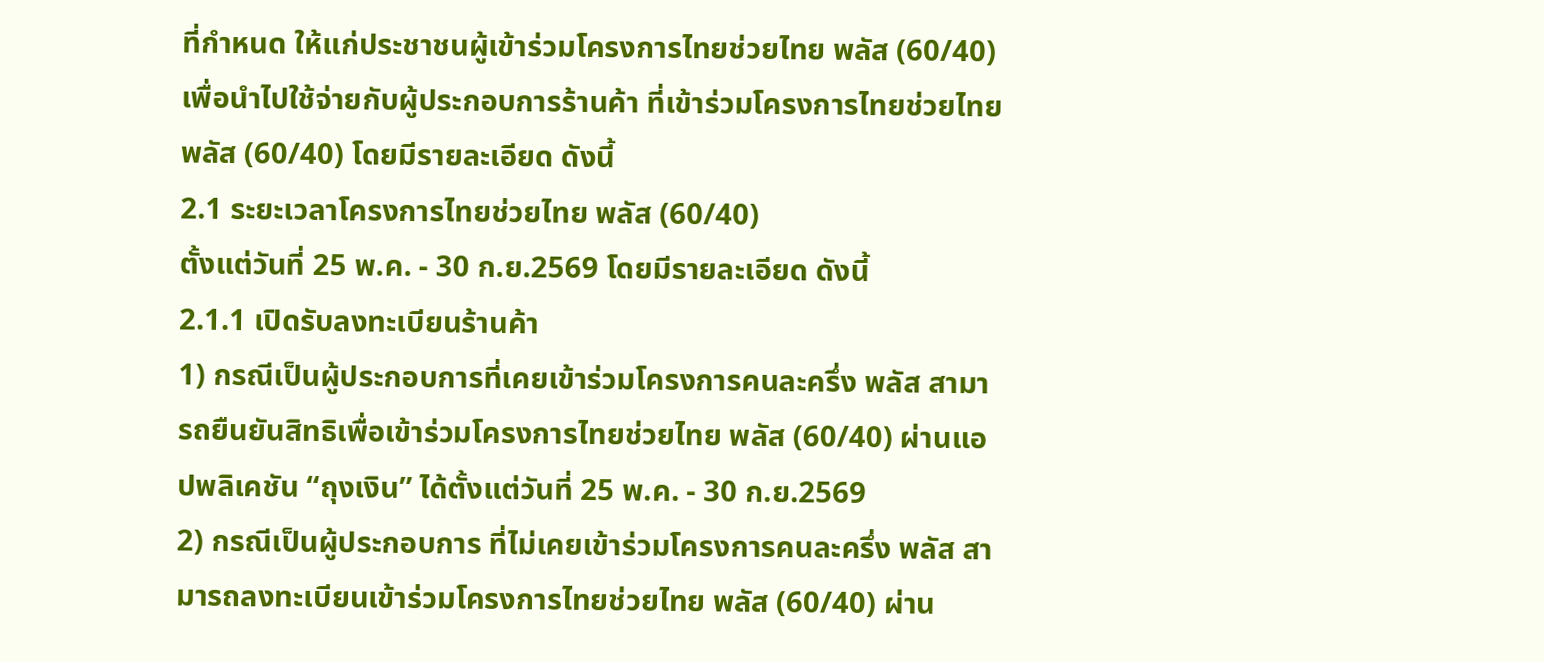ที่กำหนด ให้แก่ประชาชนผู้เข้าร่วมโครงการไทยช่วยไทย พลัส (60/40) เพื่อนำไปใช้จ่ายกับผู้ประกอบการร้านค้า ที่เข้าร่วมโครงการไทยช่วยไทย พลัส (60/40) โดยมีรายละเอียด ดังนี้
2.1 ระยะเวลาโครงการไทยช่วยไทย พลัส (60/40)
ตั้งแต่วันที่ 25 พ.ค. - 30 ก.ย.2569 โดยมีรายละเอียด ดังนี้
2.1.1 เปิดรับลงทะเบียนร้านค้า
1) กรณีเป็นผู้ประกอบการที่เคยเข้าร่วมโครงการคนละครึ่ง พลัส สามารถยืนยันสิทธิเพื่อเข้าร่วมโครงการไทยช่วยไทย พลัส (60/40) ผ่านแอปพลิเคชัน “ถุงเงิน” ได้ตั้งแต่วันที่ 25 พ.ค. - 30 ก.ย.2569
2) กรณีเป็นผู้ประกอบการ ที่ไม่เคยเข้าร่วมโครงการคนละครึ่ง พลัส สามารถลงทะเบียนเข้าร่วมโครงการไทยช่วยไทย พลัส (60/40) ผ่าน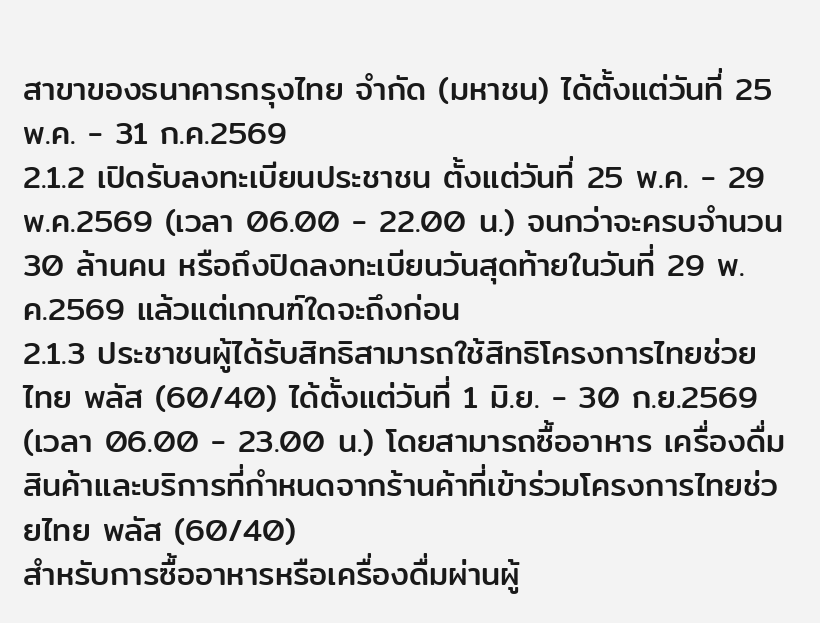สาขาของธนาคารกรุงไทย จำกัด (มหาชน) ได้ตั้งแต่วันที่ 25 พ.ค. - 31 ก.ค.2569
2.1.2 เปิดรับลงทะเบียนประชาชน ตั้งแต่วันที่ 25 พ.ค. - 29 พ.ค.2569 (เวลา 06.00 - 22.00 น.) จนกว่าจะครบจำนวน 30 ล้านคน หรือถึงปิดลงทะเบียนวันสุดท้ายในวันที่ 29 พ.ค.2569 แล้วแต่เกณฑ์ใดจะถึงก่อน
2.1.3 ประชาชนผู้ได้รับสิทธิสามารถใช้สิทธิโครงการไทยช่วยไทย พลัส (60/40) ได้ตั้งแต่วันที่ 1 มิ.ย. - 30 ก.ย.2569 (เวลา 06.00 - 23.00 น.) โดยสามารถซื้ออาหาร เครื่องดื่ม สินค้าและบริการที่กำหนดจากร้านค้าที่เข้าร่วมโครงการไทยช่วยไทย พลัส (60/40)
สำหรับการซื้ออาหารหรือเครื่องดื่มผ่านผู้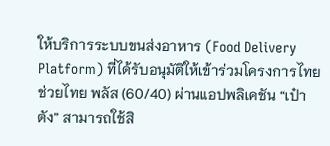ให้บริการระบบขนส่งอาหาร (Food Delivery Platform) ที่ได้รับอนุมัติให้เข้าร่วมโครงการไทยช่วยไทย พลัส (60/40) ผ่านแอปพลิเคชัน “เป๋าตัง” สามารถใช้สิ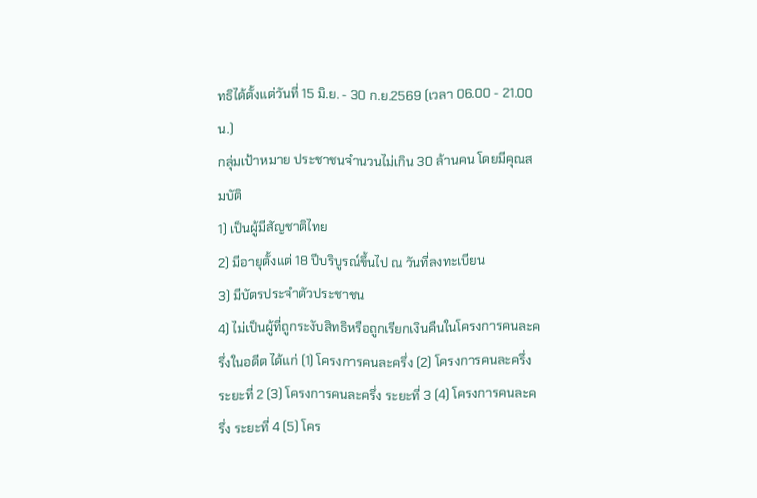ทธิได้ตั้งแต่วันที่ 15 มิ.ย. - 30 ก.ย.2569 (เวลา 06.00 - 21.00 น.)
กลุ่มเป้าหมาย ประชาชนจำนวนไม่เกิน 30 ล้านคน โดยมีคุณสมบัติ
1) เป็นผู้มีสัญชาติไทย
2) มีอายุตั้งแต่ 18 ปีบริบูรณ์ขึ้นไป ณ วันที่ลงทะเบียน
3) มีบัตรประจำตัวประชาชน
4) ไม่เป็นผู้ที่ถูกระงับสิทธิหรือถูกเรียกเงินคืนในโครงการคนละครึ่งในอดีต ได้แก่ (1) โครงการคนละครึ่ง (2) โครงการคนละครึ่ง ระยะที่ 2 (3) โครงการคนละครึ่ง ระยะที่ 3 (4) โครงการคนละครึ่ง ระยะที่ 4 (5) โคร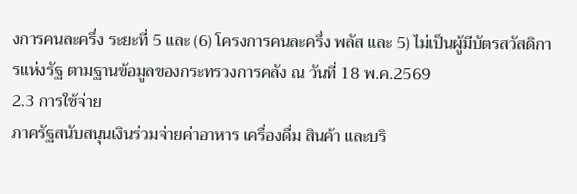งการคนละครึ่ง ระยะที่ 5 และ (6) โครงการคนละครึ่ง พลัส และ 5) ไม่เป็นผู้มีบัตรสวัสดิการแห่งรัฐ ตามฐานข้อมูลของกระทรวงการคลัง ณ วันที่ 18 พ.ค.2569
2.3 การใช้จ่าย
ภาครัฐสนับสนุนเงินร่วมจ่ายค่าอาหาร เครื่องดื่ม สินค้า และบริ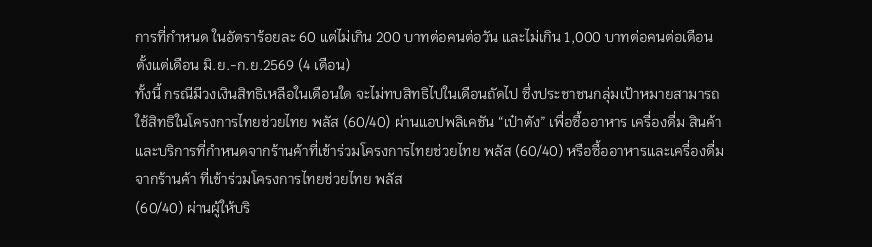การที่กำหนด ในอัตราร้อยละ 60 แต่ไม่เกิน 200 บาทต่อคนต่อวัน และไม่เกิน 1,000 บาทต่อคนต่อเดือน ตั้งแต่เดือน มิ.ย.-ก.ย.2569 (4 เดือน)
ทั้งนี้ กรณีมีวงเงินสิทธิเหลือในเดือนใด จะไม่ทบสิทธิไปในเดือนถัดไป ซึ่งประชาชนกลุ่มเป้าหมายสามารถใช้สิทธิในโครงการไทยช่วยไทย พลัส (60/40) ผ่านแอปพลิเคชัน “เป๋าตัง” เพื่อซื้ออาหาร เครื่องดื่ม สินค้า และบริการที่กำหนดจากร้านค้าที่เข้าร่วมโครงการไทยช่วยไทย พลัส (60/40) หรือซื้ออาหารและเครื่องดื่มจากร้านค้า ที่เข้าร่วมโครงการไทยช่วยไทย พลัส
(60/40) ผ่านผู้ให้บริ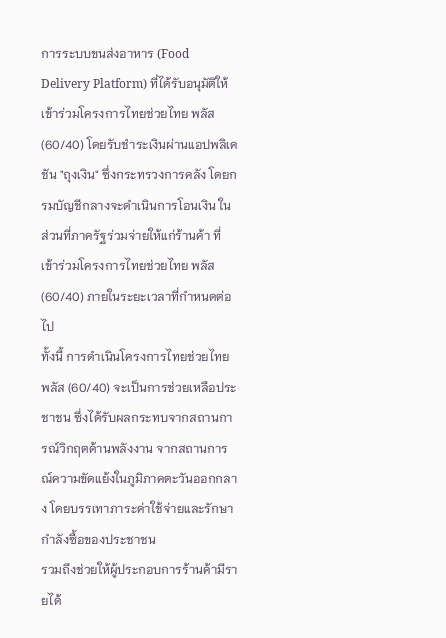การระบบขนส่งอาหาร (Food Delivery Platform) ที่ได้รับอนุมัติให้เข้าร่วมโครงการไทยช่วยไทย พลัส (60/40) โดยรับชำระเงินผ่านแอปพลิเคชัน "ถุงเงิน" ซึ่งกระทรวงการคลัง โดยกรมบัญชีกลางจะดำเนินการโอนเงิน ในส่วนที่ภาครัฐร่วมจ่ายให้แก่ร้านค้า ที่เข้าร่วมโครงการไทยช่วยไทย พลัส (60/40) ภายในระยะเวลาที่กำหนดต่อไป
ทั้งนี้ การดำเนินโครงการไทยช่วยไทย พลัส (60/40) จะเป็นการช่วยเหลือประชาชน ซึ่งได้รับผลกระทบจากสถานการณ์วิกฤตด้านพลังงาน จากสถานการณ์ความขัดแย้งในภูมิภาคตะวันออกกลาง โดยบรรเทาภาระค่าใช้จ่ายและรักษากำลังซื้อของประชาชน
รวมถึงช่วยให้ผู้ประกอบการร้านค้ามีรายได้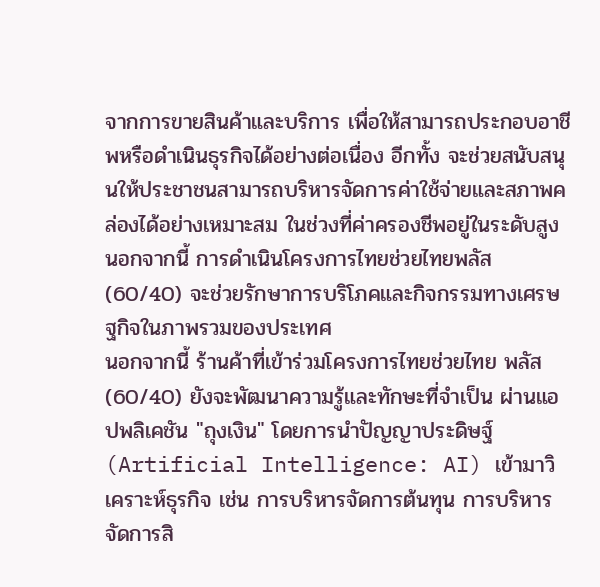จากการขายสินค้าและบริการ เพื่อให้สามารถประกอบอาชีพหรือดำเนินธุรกิจได้อย่างต่อเนื่อง อีกทั้ง จะช่วยสนับสนุนให้ประชาชนสามารถบริหารจัดการค่าใช้จ่ายและสภาพคล่องได้อย่างเหมาะสม ในช่วงที่ค่าครองชีพอยู่ในระดับสูง นอกจากนี้ การดำเนินโครงการไทยช่วยไทยพลัส (60/40) จะช่วยรักษาการบริโภคและกิจกรรมทางเศรษฐกิจในภาพรวมของประเทศ
นอกจากนี้ ร้านค้าที่เข้าร่วมโครงการไทยช่วยไทย พลัส (60/40) ยังจะพัฒนาความรู้และทักษะที่จำเป็น ผ่านแอปพลิเคชัน "ถุงเงิน" โดยการนำปัญญาประดิษฐ์ (Artificial Intelligence: AI) เข้ามาวิเคราะห์ธุรกิจ เช่น การบริหารจัดการต้นทุน การบริหารจัดการสิ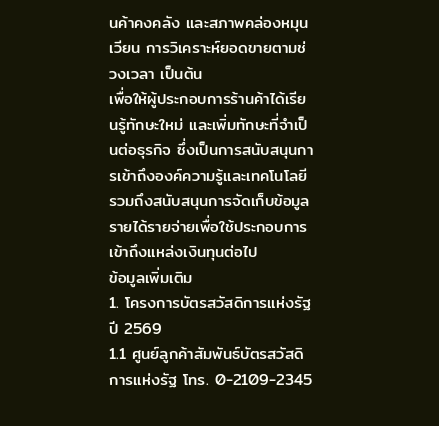นค้าคงคลัง และสภาพคล่องหมุนเวียน การวิเคราะห์ยอดขายตามช่วงเวลา เป็นต้น
เพื่อให้ผู้ประกอบการร้านค้าได้เรียนรู้ทักษะใหม่ และเพิ่มทักษะที่จำเป็นต่อธุรกิจ ซึ่งเป็นการสนับสนุนการเข้าถึงองค์ความรู้และเทคโนโลยี รวมถึงสนับสนุนการจัดเก็บข้อมูลรายได้รายจ่ายเพื่อใช้ประกอบการเข้าถึงแหล่งเงินทุนต่อไป
ข้อมูลเพิ่มเติม
1. โครงการบัตรสวัสดิการแห่งรัฐ ปี 2569
1.1 ศูนย์ลูกค้าสัมพันธ์บัตรสวัสดิการแห่งรัฐ โทร. 0-2109-2345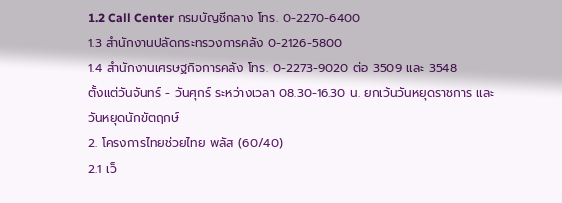1.2 Call Center กรมบัญชีกลาง โทร. 0-2270-6400
1.3 สำนักงานปลัดกระทรวงการคลัง 0-2126-5800
1.4 สำนักงานเศรษฐกิจการคลัง โทร. 0-2273-9020 ต่อ 3509 และ 3548
ตั้งแต่วันจันทร์ - วันศุกร์ ระหว่างเวลา 08.30-16.30 น. ยกเว้นวันหยุดราชการ และวันหยุดนักขัตฤกษ์
2. โครงการไทยช่วยไทย พลัส (60/40)
2.1 เว็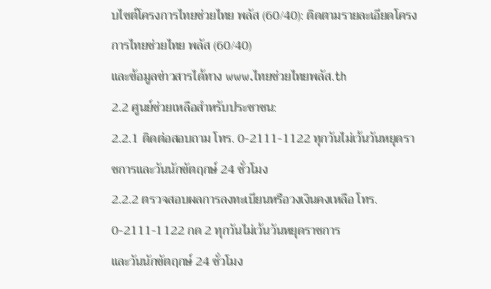บไซต์โครงการไทยช่วยไทย พลัส (60/40): ติดตามรายละเอียดโครงการไทยช่วยไทย พลัส (60/40)
และข้อมูลข่าวสารได้ทาง www.ไทยช่วยไทยพลัส.th
2.2 ศูนย์ช่วยเหลือสำหรับประชาชน:
2.2.1 ติดต่อสอบถาม โทร. 0-2111-1122 ทุกวันไม่เว้นวันหยุดราชการและวันนักขัตฤกษ์ 24 ชั่วโมง
2.2.2 ตรวจสอบผลการลงทะเบียนหรือวงเงินคงเหลือ โทร. 0-2111-1122 กด 2 ทุกวันไม่เว้นวันหยุดราชการ
และวันนักขัตฤกษ์ 24 ชั่วโมง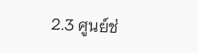2.3 ศูนย์ช่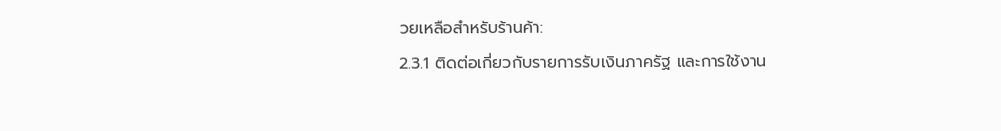วยเหลือสำหรับร้านค้า:
2.3.1 ติดต่อเกี่ยวกับรายการรับเงินภาครัฐ และการใช้งาน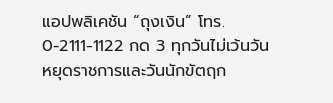แอปพลิเคชัน “ถุงเงิน” โทร. 0-2111-1122 กด 3 ทุกวันไม่เว้นวันหยุดราชการและวันนักขัตฤก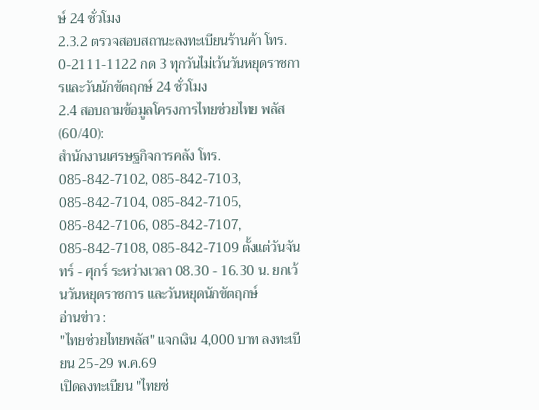ษ์ 24 ชั่วโมง
2.3.2 ตรวจสอบสถานะลงทะเบียนร้านค้า โทร. 0-2111-1122 กด 3 ทุกวันไม่เว้นวันหยุดราชการและวันนักขัตฤกษ์ 24 ชั่วโมง
2.4 สอบถามข้อมูลโครงการไทยช่วยไทย พลัส (60/40):
สำนักงานเศรษฐกิจการคลัง โทร. 085-842-7102, 085-842-7103, 085-842-7104, 085-842-7105, 085-842-7106, 085-842-7107, 085-842-7108, 085-842-7109 ตั้งแต่วันจันทร์ - ศุกร์ ระหว่างเวลา 08.30 - 16.30 น. ยกเว้นวันหยุดราชการ และวันหยุดนักขัตฤกษ์
อ่านข่าว :
"ไทยช่วยไทยพลัส" แจกเงิน 4,000 บาท ลงทะเบียน 25-29 พ.ค.69
เปิดลงทะเบียน "ไทยช่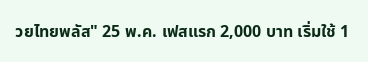วยไทยพลัส" 25 พ.ค. เฟสแรก 2,000 บาท เริ่มใช้ 1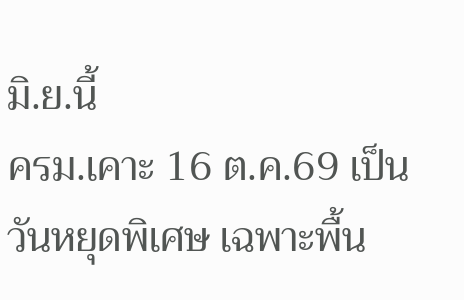มิ.ย.นี้
ครม.เคาะ 16 ต.ค.69 เป็นวันหยุดพิเศษ เฉพาะพื้น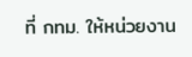ที่ กทม. ให้หน่วยงาน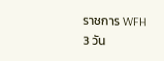ราชการ WFH 3 วัน